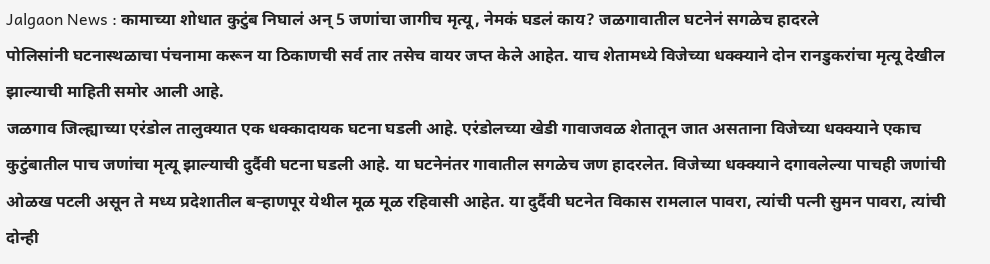Jalgaon News : कामाच्या शोधात कुटुंब निघालं अन् 5 जणांचा जागीच मृत्यू, नेमकं घडलं काय? जळगावातील घटनेनं सगळेच हादरले
पोलिसांनी घटनास्थळाचा पंचनामा करून या ठिकाणची सर्व तार तसेच वायर जप्त केले आहेत. याच शेतामध्ये विजेच्या धक्क्याने दोन रानडुकरांचा मृत्यू देखील झाल्याची माहिती समोर आली आहे.
जळगाव जिल्ह्याच्या एरंडोल तालुक्यात एक धक्कादायक घटना घडली आहे. एरंडोलच्या खेडी गावाजवळ शेतातून जात असताना विजेच्या धक्क्याने एकाच कुटुंबातील पाच जणांचा मृत्यू झाल्याची दुर्दैवी घटना घडली आहे. या घटनेनंतर गावातील सगळेच जण हादरलेत. विजेच्या धक्क्याने दगावलेल्या पाचही जणांची ओळख पटली असून ते मध्य प्रदेशातील बऱ्हाणपूर येथील मूळ मूळ रहिवासी आहेत. या दुर्दैवी घटनेत विकास रामलाल पावरा, त्यांची पत्नी सुमन पावरा, त्यांची दोन्ही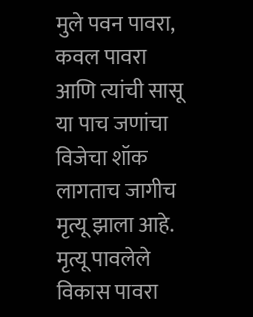मुले पवन पावरा, कवल पावरा आणि त्यांची सासू या पाच जणांचा विजेचा शॉक लागताच जागीच मृत्यू झाला आहे. मृत्यू पावलेले विकास पावरा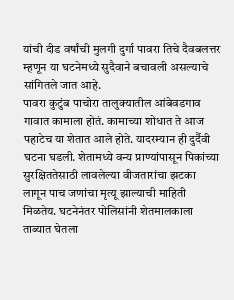यांची दीड वर्षांची मुलगी दुर्गा पावरा तिचे दैवबलत्तर म्हणून या घटनेमध्ये सुदैवाने बचावली असल्याचे सांगितले जात आहे.
पावरा कुटुंब पाचोरा तालुक्यातील आंबेवडगाव गावात कामाला होतं. कामाच्या शोधात ते आज पहाटेच या शेतात आले होते. यादरम्यान ही दुर्दैवी घटना घडली. शेतामध्ये वन्य प्राण्यांपासून पिकांच्या सुरक्षिततेसाठी लावलेल्या वीजतारांचा झटका लागून पाच जणांचा मृत्यू झाल्याची माहिती मिळतेय. घटनेनंतर पोलिसांनी शेतमालकाला ताब्यात घेतला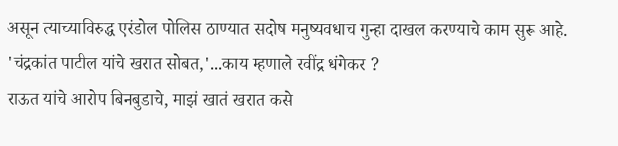असून त्याच्याविरुद्ध एरंडोल पोलिस ठाण्यात सदोष मनुष्यवधाच गुन्हा दाखल करण्याचे काम सुरू आहे.
'चंद्रकांत पाटील यांचे खरात सोबत,'...काय म्हणाले रवींद्र धंगेकर ?
राऊत यांचे आरोप बिनबुडाचे, माझं खातं खरात कसे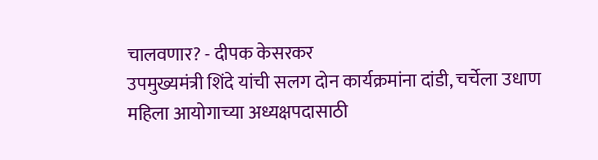चालवणार? - दीपक केसरकर
उपमुख्यमंत्री शिंदे यांची सलग दोन कार्यक्रमांना दांडी, चर्चेला उधाण
महिला आयोगाच्या अध्यक्षपदासाठी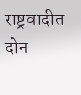राष्ट्रवादीत दोन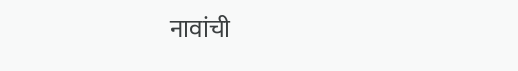नावांची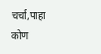चर्चा,पाहा कोण